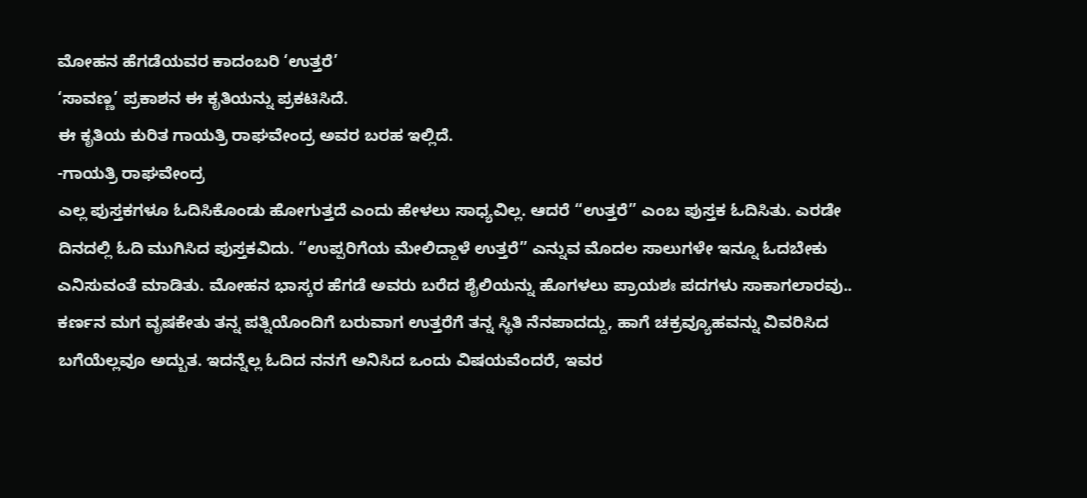ಮೋಹನ ಹೆಗಡೆಯವರ ಕಾದಂಬರಿ ‘ಉತ್ತರೆ’
‘ಸಾವಣ್ಣ’ ಪ್ರಕಾಶನ ಈ ಕೃತಿಯನ್ನು ಪ್ರಕಟಿಸಿದೆ.
ಈ ಕೃತಿಯ ಕುರಿತ ಗಾಯತ್ರಿ ರಾಘವೇಂದ್ರ ಅವರ ಬರಹ ಇಲ್ಲಿದೆ.
-ಗಾಯತ್ರಿ ರಾಘವೇಂದ್ರ
ಎಲ್ಲ ಪುಸ್ತಕಗಳೂ ಓದಿಸಿಕೊಂಡು ಹೋಗುತ್ತದೆ ಎಂದು ಹೇಳಲು ಸಾಧ್ಯವಿಲ್ಲ. ಆದರೆ “ಉತ್ತರೆ” ಎಂಬ ಪುಸ್ತಕ ಓದಿಸಿತು. ಎರಡೇ ದಿನದಲ್ಲಿ ಓದಿ ಮುಗಿಸಿದ ಪುಸ್ತಕವಿದು. “ಉಪ್ಪರಿಗೆಯ ಮೇಲಿದ್ದಾಳೆ ಉತ್ತರೆ” ಎನ್ನುವ ಮೊದಲ ಸಾಲುಗಳೇ ಇನ್ನೂ ಓದಬೇಕು ಎನಿಸುವಂತೆ ಮಾಡಿತು. ಮೋಹನ ಭಾಸ್ಕರ ಹೆಗಡೆ ಅವರು ಬರೆದ ಶೈಲಿಯನ್ನು ಹೊಗಳಲು ಪ್ರಾಯಶಃ ಪದಗಳು ಸಾಕಾಗಲಾರವು..
ಕರ್ಣನ ಮಗ ವೃಷಕೇತು ತನ್ನ ಪತ್ನಿಯೊಂದಿಗೆ ಬರುವಾಗ ಉತ್ತರೆಗೆ ತನ್ನ ಸ್ಥಿತಿ ನೆನಪಾದದ್ದು, ಹಾಗೆ ಚಕ್ರವ್ಯೂಹವನ್ನು ವಿವರಿಸಿದ ಬಗೆಯೆಲ್ಲವೂ ಅದ್ಬುತ. ಇದನ್ನೆಲ್ಲ ಓದಿದ ನನಗೆ ಅನಿಸಿದ ಒಂದು ವಿಷಯವೆಂದರೆ, ಇವರ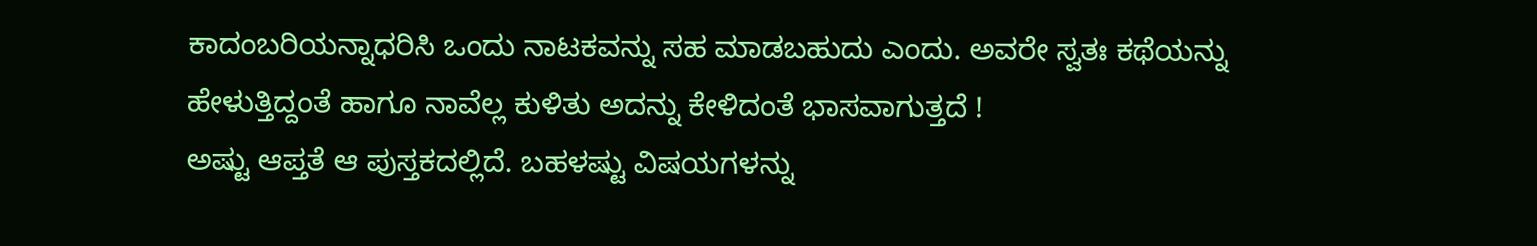ಕಾದಂಬರಿಯನ್ನಾಧರಿಸಿ ಒಂದು ನಾಟಕವನ್ನು ಸಹ ಮಾಡಬಹುದು ಎಂದು. ಅವರೇ ಸ್ವತಃ ಕಥೆಯನ್ನು ಹೇಳುತ್ತಿದ್ದಂತೆ ಹಾಗೂ ನಾವೆಲ್ಲ ಕುಳಿತು ಅದನ್ನು ಕೇಳಿದಂತೆ ಭಾಸವಾಗುತ್ತದೆ !
ಅಷ್ಟು ಆಪ್ತತೆ ಆ ಪುಸ್ತಕದಲ್ಲಿದೆ. ಬಹಳಷ್ಟು ವಿಷಯಗಳನ್ನು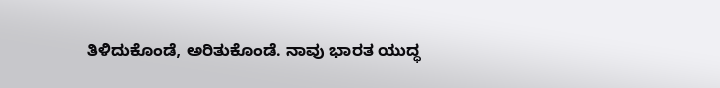ತಿಳಿದುಕೊಂಡೆ, ಅರಿತುಕೊಂಡೆ. ನಾವು ಭಾರತ ಯುದ್ಧ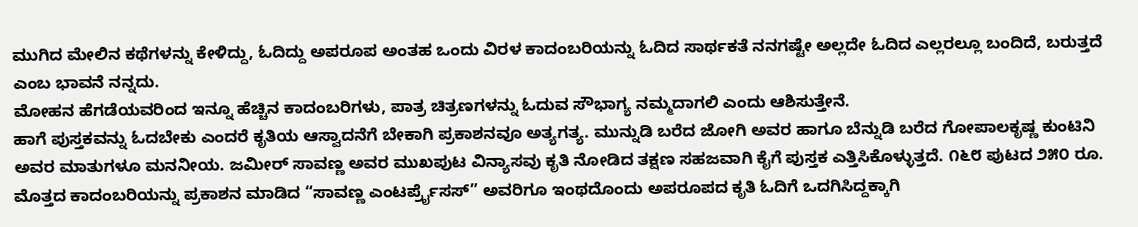ಮುಗಿದ ಮೇಲಿನ ಕಥೆಗಳನ್ನು ಕೇಳಿದ್ದು, ಓದಿದ್ದು ಅಪರೂಪ ಅಂತಹ ಒಂದು ವಿರಳ ಕಾದಂಬರಿಯನ್ನು ಓದಿದ ಸಾರ್ಥಕತೆ ನನಗಷ್ಟೇ ಅಲ್ಲದೇ ಓದಿದ ಎಲ್ಲರಲ್ಲೂ ಬಂದಿದೆ, ಬರುತ್ತದೆ ಎಂಬ ಭಾವನೆ ನನ್ನದು.
ಮೋಹನ ಹೆಗಡೆಯವರಿಂದ ಇನ್ನೂ ಹೆಚ್ಚಿನ ಕಾದಂಬರಿಗಳು, ಪಾತ್ರ ಚಿತ್ರಣಗಳನ್ನು ಓದುವ ಸೌಭಾಗ್ಯ ನಮ್ಮದಾಗಲಿ ಎಂದು ಆಶಿಸುತ್ತೇನೆ.
ಹಾಗೆ ಪುಸ್ತಕವನ್ನು ಓದಬೇಕು ಎಂದರೆ ಕೃತಿಯ ಆಸ್ವಾದನೆಗೆ ಬೇಕಾಗಿ ಪ್ರಕಾಶನವೂ ಅತ್ಯಗತ್ಯ. ಮುನ್ನುಡಿ ಬರೆದ ಜೋಗಿ ಅವರ ಹಾಗೂ ಬೆನ್ನುಡಿ ಬರೆದ ಗೋಪಾಲಕೃಷ್ಣ ಕುಂಟಿನಿ ಅವರ ಮಾತುಗಳೂ ಮನನೀಯ. ಜಮೀರ್ ಸಾವಣ್ಣ ಅವರ ಮುಖಪುಟ ವಿನ್ಯಾಸವು ಕೃತಿ ನೋಡಿದ ತಕ್ಷಣ ಸಹಜವಾಗಿ ಕೈಗೆ ಪುಸ್ತಕ ಎತ್ತಿಸಿಕೊಳ್ಳುತ್ತದೆ. ೧೬೮ ಪುಟದ ೨೫೦ ರೂ. ಮೊತ್ತದ ಕಾದಂಬರಿಯನ್ನು ಪ್ರಕಾಶನ ಮಾಡಿದ “ಸಾವಣ್ಣ ಎಂಟರ್ಪ್ರೈಸಸ್” ಅವರಿಗೂ ಇಂಥದೊಂದು ಅಪರೂಪದ ಕೃತಿ ಓದಿಗೆ ಒದಗಿಸಿದ್ದಕ್ಕಾಗಿ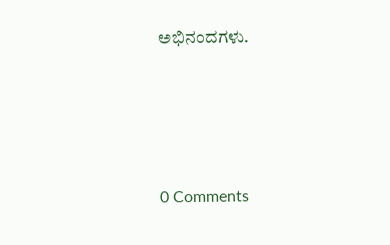ಅಭಿನಂದಗಳು.






0 Comments